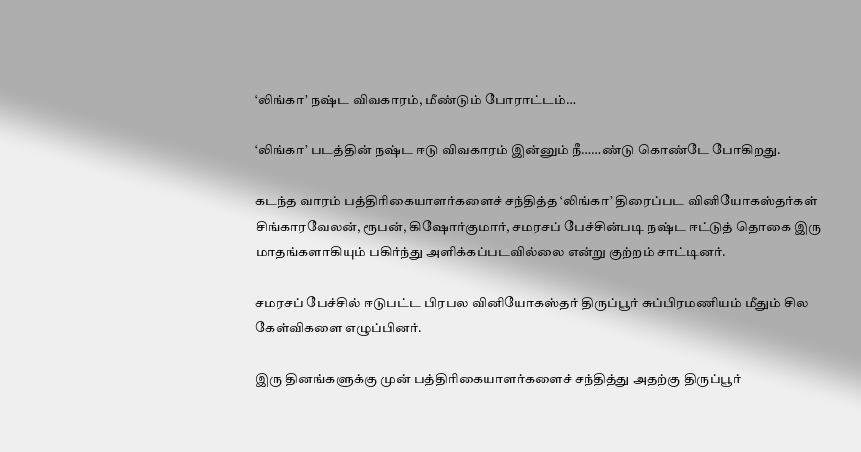‘லிங்கா’ நஷ்ட விவகாரம், மீண்டும் போராட்டம்…

‘லிங்கா’ படத்தின் நஷ்ட ஈடு விவகாரம் இன்னும் நீ……ண்டு கொண்டே போகிறது.

கடந்த வாரம் பத்திரிகையாளர்களைச் சந்தித்த ‘லிங்கா’ திரைப்பட வினியோகஸ்தர்கள் சிங்காரவேலன், ரூபன், கிஷோர்குமார், சமரசப் பேச்சின்படி நஷ்ட ஈட்டுத் தொகை இரு மாதங்களாகியும் பகிர்ந்து அளிக்கப்படவில்லை என்று குற்றம் சாட்டினர்.

சமரசப் பேச்சில் ஈடுபட்ட பிரபல வினியோகஸ்தர் திருப்பூர் சுப்பிரமணியம் மீதும் சில கேள்விகளை எழுப்பினர்.

இரு தினங்களுக்கு முன் பத்திரிகையாளர்களைச் சந்தித்து அதற்கு திருப்பூர்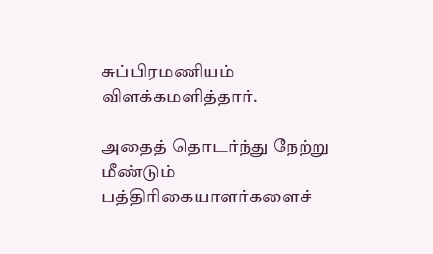சுப்பிரமணியம் விளக்கமளித்தார்.

அதைத் தொடர்ந்து நேற்று மீண்டும் பத்திரிகையாளர்களைச்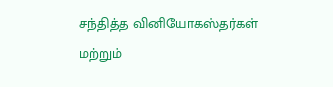சந்தித்த வினியோகஸ்தர்கள் மற்றும்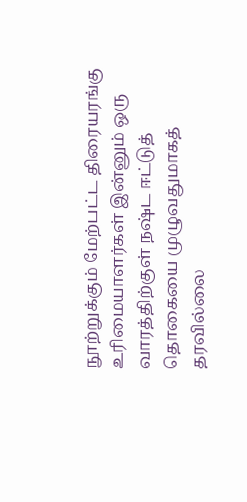நூற்றுக்கும் மேற்பட்ட திரையரங்கு உரிமையாளர்கள் இன்னும் ஒரு வாரத்திற்குள் நஷ்ட ஈட்டுத் தொகையை முழுவதுமாகத் தரவில்லை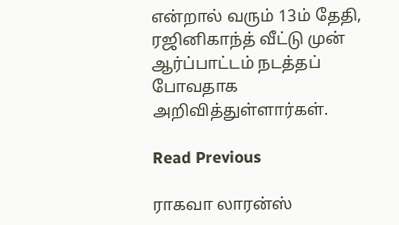என்றால் வரும் 13ம் தேதி, ரஜினிகாந்த் வீட்டு முன் ஆர்ப்பாட்டம் நடத்தப் போவதாக அறிவித்துள்ளார்கள்.

Read Previous

ராகவா லாரன்ஸ்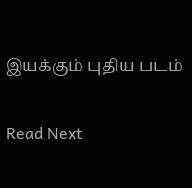இயக்கும் புதிய படம்

Read Next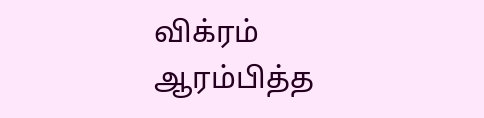விக்ரம் ஆரம்பித்த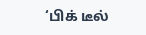‘பிக் டீல்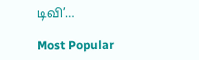டிவி’…

Most Popular